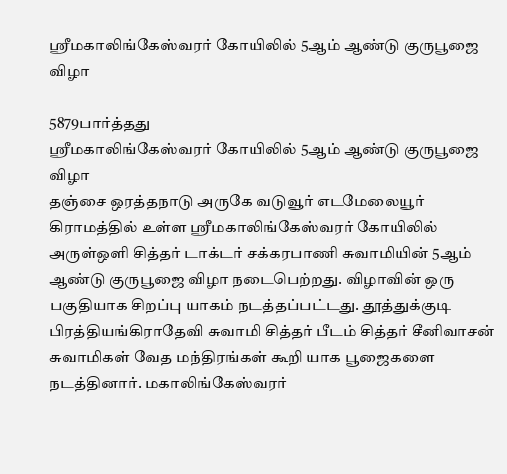ஸ்ரீமகாலிங்கேஸ்வரர் கோயிலில் 5ஆம் ஆண்டு குருபூஜை விழா

5879பார்த்தது
ஸ்ரீமகாலிங்கேஸ்வரர் கோயிலில் 5ஆம் ஆண்டு குருபூஜை விழா
தஞ்சை ஒரத்தநாடு அருகே வடுவூர் எடமேலையூர் கிராமத்தில் உள்ள ஸ்ரீமகாலிங்கேஸ்வரர் கோயிலில் அருள்ஒளி சித்தர் டாக்டர் சக்கரபாணி சுவாமியின் 5ஆம் ஆண்டு குருபூஜை விழா நடைபெற்றது. விழாவின் ஒரு பகுதியாக சிறப்பு யாகம் நடத்தப்பட்டது. தூத்துக்குடி பிரத்தியங்கிராதேவி சுவாமி சித்தர் பீடம் சித்தர் சீனிவாசன் சுவாமிகள் வேத மந்திரங்கள் கூறி யாக பூஜைகளை நடத்தினார். மகாலிங்கேஸ்வரர்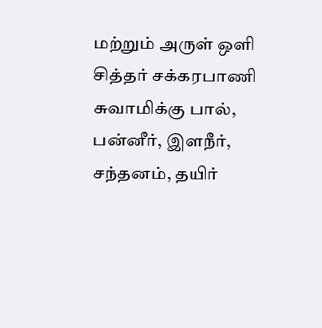மற்றும் அருள் ஒளி சித்தர் சக்கரபாணி சுவாமிக்கு பால், பன்னீர், இளநீர், சந்தனம், தயிர்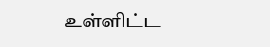உள்ளிட்ட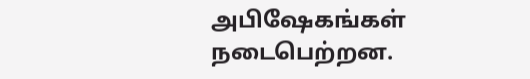அபிஷேகங்கள் நடைபெற்றன.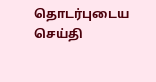தொடர்புடைய செய்தி